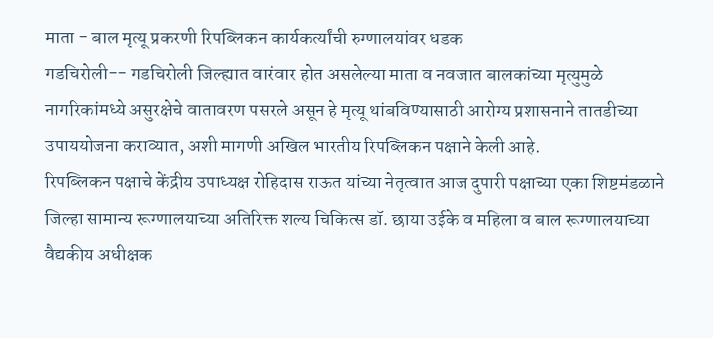माता - बाल मृत्यू प्रकरणी रिपब्लिकन कार्यकर्त्यांची रुग्णालयांवर धडक
गडचिरोली-- गडचिरोली जिल्ह्यात वारंवार होत असलेल्या माता व नवजात बालकांच्या मृत्युमुळे नागरिकांमध्ये असुरक्षेचे वातावरण पसरले असून हे मृत्यू थांबविण्यासाठी आरोग्य प्रशासनाने तातडीच्या उपाययोजना कराव्यात, अशी मागणी अखिल भारतीय रिपब्लिकन पक्षाने केली आहे.
रिपब्लिकन पक्षाचे केंद्रीय उपाध्यक्ष रोहिदास राऊत यांच्या नेतृत्वात आज दुपारी पक्षाच्या एका शिष्टमंडळाने जिल्हा सामान्य रूग्णालयाच्या अतिरिक्त शल्य चिकित्स डॉ. छाया उईके व महिला व बाल रूग्णालयाच्या वैद्यकीय अधीक्षक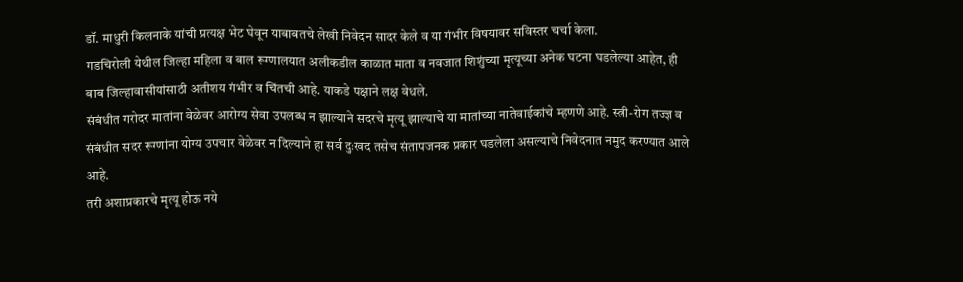डॉ. माधुरी किलनाके यांची प्रत्यक्ष भेट घेवून याबाबतचे लेखी निवेदन सादर केले व या गंभीर विषयावर सविस्तर चर्चा केला.
गडचिरोली येथील जिल्हा महिला व बाल रूग्णालयात अलीकडील काळात माता व नवजात शिशुंच्या मृत्यूच्या अनेक घटना घडलेल्या आहेत, ही बाब जिल्हावासीयांसाठी अतीशय गंभीर व चिंतची आहे. याकडे पक्षाने लक्ष वेधले.
संबंधीत गरोदर मातांना वेळेवर आरोग्य सेवा उपलब्ध न झाल्याने सदरचे मृत्यू झाल्याचे या मातांच्या नातेवाईकांचे म्हणणे आहे. स्त्री-रोग तज्ज्ञ व संबंधीत सदर रूग्णांना योग्य उपचार वेळेवर न दिल्याने हा सर्व दुःखद तसेच संतापजनक प्रकार घडलेला असल्याचे निवेदनात नमुद करण्यात आले आहे.
तरी अशाप्रकारचे मृत्यू होऊ नये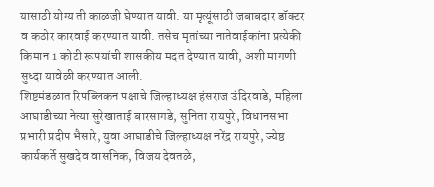यासाठी योग्य ती काळजी घेण्यात यावी. या मृत्यूंसाठी जबाबदार डॉक्टर व कठोर कारवाई करण्यात यावी. तसेच मृतांच्या नातेवाईकांना प्रत्येकी किमान 1 कोटी रूपयांची शासकीय मदत देण्यात यावी, अशी मागणी सुध्दा यावेळी करण्यात आली.
शिष्टमंडळात रिपब्लिकन पक्षाचे जिल्हाध्यक्ष हंसराज उंदिरवाडे, महिला आघाडीच्या नेत्या सुरेखाताई बारसागडे, सुनिता रायपुरे, विधानसभा प्रभारी प्रदीप भैसारे, युवा आघाडीचे जिल्हाध्यक्ष नरेंद्र रायपुरे, ज्येष्ठ कार्यकर्ते सुखदेव वासनिक, विजय देवतळे,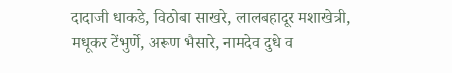दादाजी धाकडे, विठोबा साखरे, लालबहादूर मशाखेत्री, मधूकर टेंभुर्णे, अरूण भैसारे, नामदेव दुधे व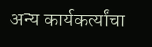अन्य कार्यकर्त्यांचा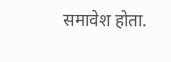समावेश होता.